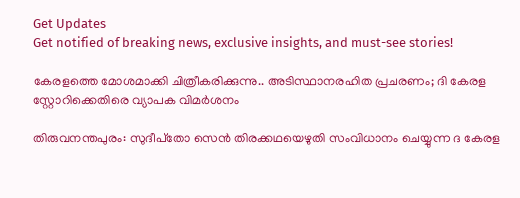Get Updates
Get notified of breaking news, exclusive insights, and must-see stories!

കേരളത്തെ മോശമാക്കി ചിത്രീകരിക്കുന്നു.. അടിസ്ഥാനരഹിത പ്രചരണം; ദി കേരള സ്റ്റോറിക്കെതിരെ വ്യാപക വിമര്‍ശനം

തിരുവനന്തപുരം: സുദീപ്‌തോ സെന്‍ തിരക്കഥയെഴുതി സംവിധാനം ചെയ്യുന്ന ദ കേരള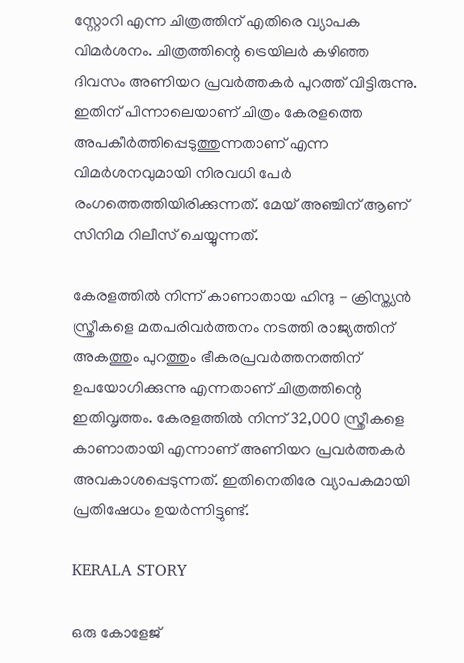സ്റ്റോറി എന്ന ചിത്രത്തിന് എതിരെ വ്യാപക വിമര്‍ശനം. ചിത്രത്തിന്റെ ട്രെയിലര്‍ കഴിഞ്ഞ ദിവസം അണിയറ പ്രവര്‍ത്തകര്‍ പുറത്ത് വിട്ടിരുന്നു. ഇതിന് പിന്നാലെയാണ് ചിത്രം കേരളത്തെ അപകീര്‍ത്തിപ്പെടുത്തുന്നതാണ് എന്ന വിമര്‍ശനവുമായി നിരവധി പേര്‍ രംഗത്തെത്തിയിരിക്കുന്നത്. മേയ് അഞ്ചിന് ആണ് സിനിമ റിലീസ് ചെയ്യുന്നത്.

കേരളത്തില്‍ നിന്ന് കാണാതായ ഹിന്ദു - ക്രിസ്ത്യന്‍ സ്ത്രീകളെ മതപരിവര്‍ത്തനം നടത്തി രാജ്യത്തിന് അകത്തും പുറത്തും ഭീകരപ്രവര്‍ത്തനത്തിന് ഉപയോഗിക്കുന്നു എന്നതാണ് ചിത്രത്തിന്റെ ഇതിവൃത്തം. കേരളത്തില്‍ നിന്ന് 32,000 സ്ത്രീകളെ കാണാതായി എന്നാണ് അണിയറ പ്രവര്‍ത്തകര്‍ അവകാശപ്പെടുന്നത്. ഇതിനെതിരേ വ്യാപകമായി പ്രതിഷേധം ഉയര്‍ന്നിട്ടുണ്ട്.

KERALA STORY

ഒരു കോളേജ്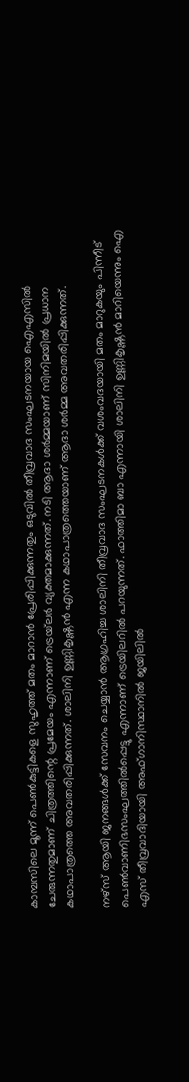കാമ്പസിലെ മൂന്ന് പെണ്‍കുട്ടികളെ സുഹൃത്ത് മതം മാറാന്‍ പ്രേരിപ്പിക്കുന്നതും ഒടുവില്‍ തീവ്രവാദ സംഘടനയായ ഐഎസില്‍ ചേരുന്നതുമാണ് ചിത്രത്തിന്റെ പ്രമേയം എന്നാണ് ട്രെയ്‌ലര്‍ വ്യക്തമാക്കുന്നത്. നടി ആദാ ശര്‍മ്മയാണ് സിനിമയില്‍ പ്രധാന കഥാപാത്രത്തെ അവതരിപ്പിക്കുന്നത്. ശാലിനി ഉണ്ണികൃഷ്ണന്‍ എന്ന കഥാപാത്രത്തെയാണ് ആദാ ശര്‍മ്മ അവതരിപ്പിക്കുന്നത്.

നഴ്‌സ് ആയി ജനങ്ങള്‍ക്ക് സേവനം ചെയ്യാന്‍ ആഗ്രഹിച്ച ശാലിനി തീവ്രവാദ സംഘടനകള്‍ക്ക് വശംവദയായി മതം മാറുകയും പിന്നീട് പെണ്‍വാണിഭസംഘത്തില്‍പ്പെട്ടു എന്നാണ് ട്രെയിലറില്‍ പറയുന്നത്. ഫാത്തിമാ ബാ എന്നായി ശാലിനി ഉണ്ണികൃഷ്ണന്‍ മാറിയെന്നും ഐ എസ് തീവ്രവാദിയായി അഫ്ഗാനിസ്ഥാനില്‍ ജയിലില്‍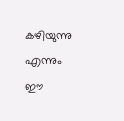കഴിയുന്നു എന്നും ഈ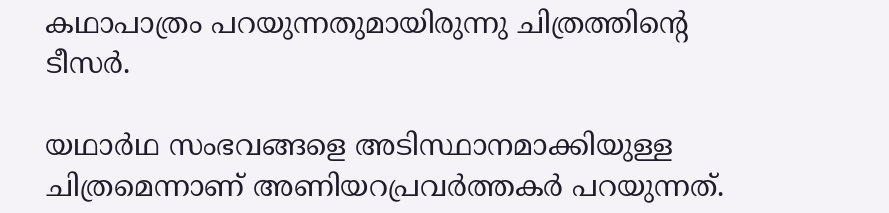കഥാപാത്രം പറയുന്നതുമായിരുന്നു ചിത്രത്തിന്റെ ടീസര്‍.

യഥാര്‍ഥ സംഭവങ്ങളെ അടിസ്ഥാനമാക്കിയുള്ള ചിത്രമെന്നാണ് അണിയറപ്രവര്‍ത്തകര്‍ പറയുന്നത്.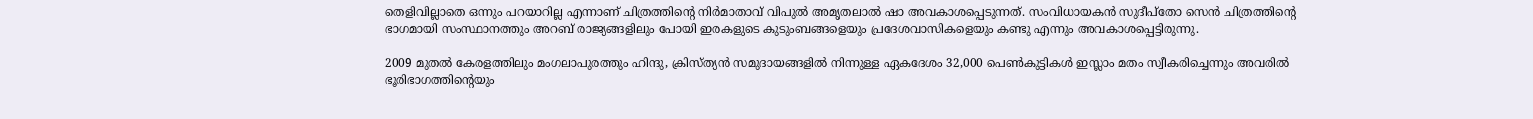തെളിവില്ലാതെ ഒന്നും പറയാറില്ല എന്നാണ് ചിത്രത്തിന്റെ നിര്‍മാതാവ് വിപുല്‍ അമൃതലാല്‍ ഷാ അവകാശപ്പെടുന്നത്. സംവിധായകന്‍ സുദീപ്തോ സെന്‍ ചിത്രത്തിന്റെ ഭാഗമായി സംസ്ഥാനത്തും അറബ് രാജ്യങ്ങളിലും പോയി ഇരകളുടെ കുടുംബങ്ങളെയും പ്രദേശവാസികളെയും കണ്ടു എന്നും അവകാശപ്പെട്ടിരുന്നു.

2009 മുതല്‍ കേരളത്തിലും മംഗലാപുരത്തും ഹിന്ദു, ക്രിസ്ത്യന്‍ സമുദായങ്ങളില്‍ നിന്നുള്ള ഏകദേശം 32,000 പെണ്‍കുട്ടികള്‍ ഇസ്ലാം മതം സ്വീകരിച്ചെന്നും അവരില്‍ ഭൂരിഭാഗത്തിന്റെയും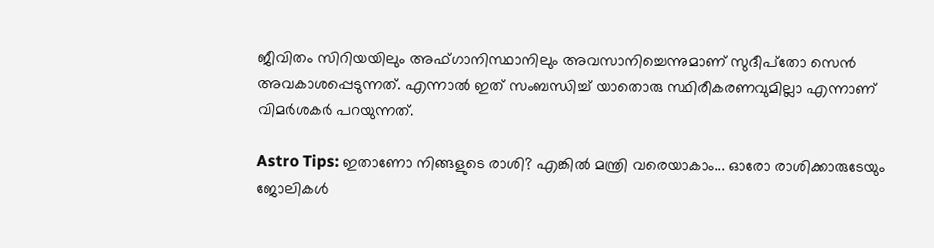ജീവിതം സിറിയയിലും അഫ്ഗാനിസ്ഥാനിലും അവസാനിച്ചെന്നുമാണ് സുദീപ്‌തോ സെന്‍ അവകാശപ്പെടുന്നത്. എന്നാല്‍ ഇത് സംബന്ധിച്ച് യാതൊരു സ്ഥിരീകരണവുമില്ലാ എന്നാണ് വിമര്‍ശകര്‍ പറയുന്നത്.

Astro Tips: ഇതാണോ നിങ്ങളുടെ രാശി? എങ്കില്‍ മന്ത്രി വരെയാകാം... ഓരോ രാശിക്കാരുടേയും ജോലികള്‍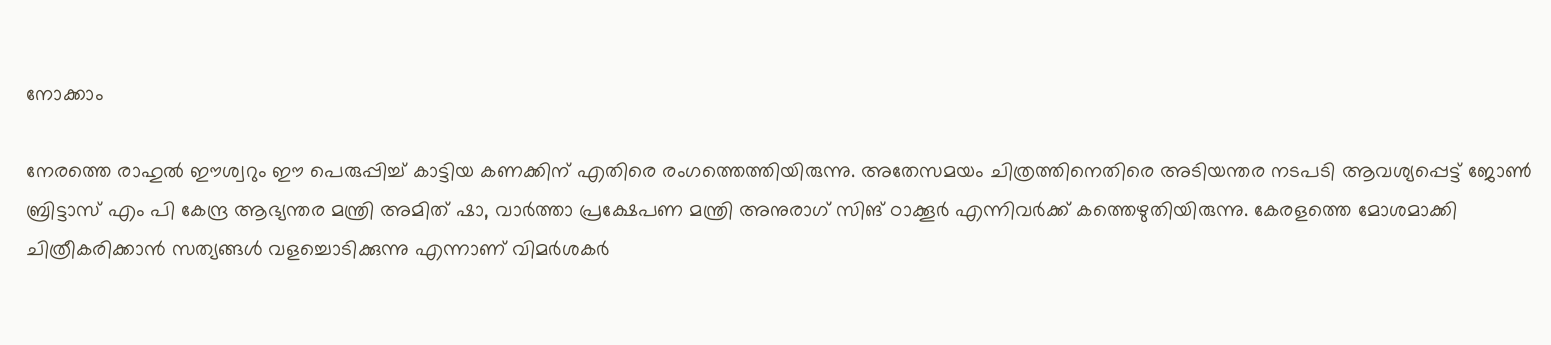നോക്കാം

നേരത്തെ രാഹുല്‍ ഈശ്വറും ഈ പെരുപ്പിച്ച് കാട്ടിയ കണക്കിന് എതിരെ രംഗത്തെത്തിയിരുന്നു. അതേസമയം ചിത്രത്തിനെതിരെ അടിയന്തര നടപടി ആവശ്യപ്പെട്ട് ജോണ്‍ ബ്രിട്ടാസ് എം പി കേന്ദ്ര ആഭ്യന്തര മന്ത്രി അമിത് ഷാ, വാര്‍ത്താ പ്രക്ഷേപണ മന്ത്രി അനുരാഗ് സിങ് ഠാക്കൂര്‍ എന്നിവര്‍ക്ക് കത്തെഴുതിയിരുന്നു. കേരളത്തെ മോശമാക്കി ചിത്രീകരിക്കാന്‍ സത്യങ്ങള്‍ വളച്ചൊടിക്കുന്നു എന്നാണ് വിമര്‍ശകര്‍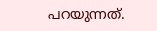പറയുന്നത്.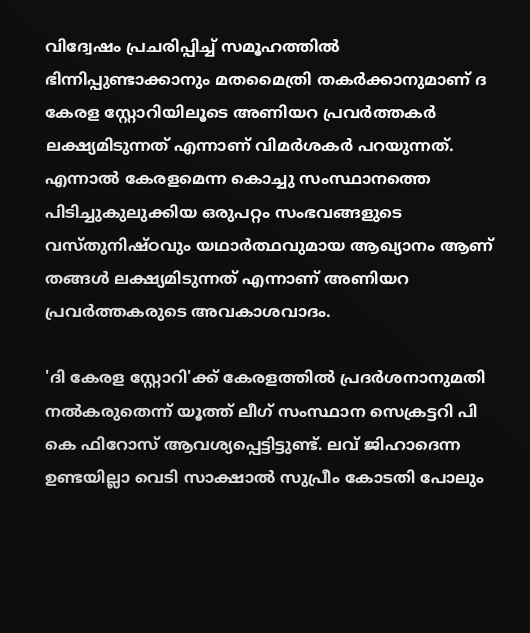വിദ്വേഷം പ്രചരിപ്പിച്ച് സമൂഹത്തില്‍ ഭിന്നിപ്പുണ്ടാക്കാനും മതമൈത്രി തകര്‍ക്കാനുമാണ് ദ കേരള സ്റ്റോറിയിലൂടെ അണിയറ പ്രവര്‍ത്തകര്‍ ലക്ഷ്യമിടുന്നത് എന്നാണ് വിമര്‍ശകര്‍ പറയുന്നത്. എന്നാല്‍ കേരളമെന്ന കൊച്ചു സംസ്ഥാനത്തെ പിടിച്ചുകുലുക്കിയ ഒരുപറ്റം സംഭവങ്ങളുടെ വസ്തുനിഷ്ഠവും യഥാര്‍ത്ഥവുമായ ആഖ്യാനം ആണ് തങ്ങള്‍ ലക്ഷ്യമിടുന്നത് എന്നാണ് അണിയറ പ്രവര്‍ത്തകരുടെ അവകാശവാദം.

'ദി കേരള സ്റ്റോറി'ക്ക് കേരളത്തില്‍ പ്രദര്‍ശനാനുമതി നല്‍കരുതെന്ന് യൂത്ത് ലീഗ് സംസ്ഥാന സെക്രട്ടറി പി കെ ഫിറോസ് ആവശ്യപ്പെട്ടിട്ടുണ്ട്. ലവ് ജിഹാദെന്ന ഉണ്ടയില്ലാ വെടി സാക്ഷാല്‍ സുപ്രീം കോടതി പോലും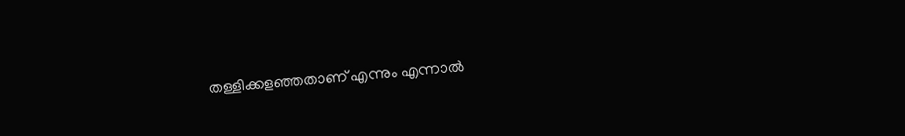തള്ളിക്കളഞ്ഞതാണ് എന്നും എന്നാല്‍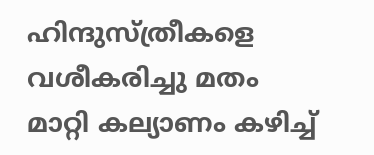ഹിന്ദുസ്ത്രീകളെ വശീകരിച്ചു മതം മാറ്റി കല്യാണം കഴിച്ച്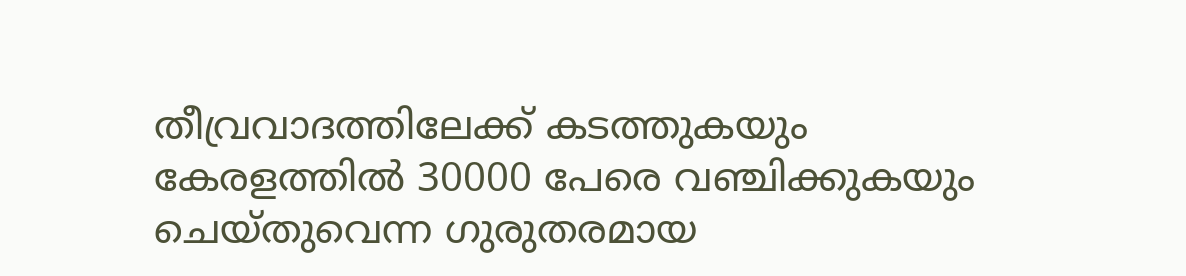തീവ്രവാദത്തിലേക്ക് കടത്തുകയും കേരളത്തില്‍ 30000 പേരെ വഞ്ചിക്കുകയും ചെയ്തുവെന്ന ഗുരുതരമായ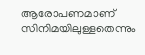ആരോപണമാണ് സിനിമയിലുള്ളതെന്നും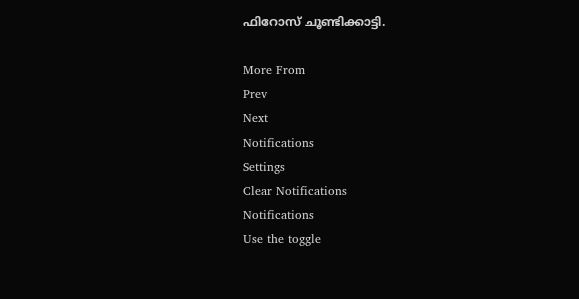ഫിറോസ് ചൂണ്ടിക്കാട്ടി.

More From
Prev
Next
Notifications
Settings
Clear Notifications
Notifications
Use the toggle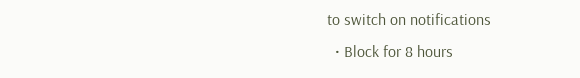to switch on notifications
  • Block for 8 hours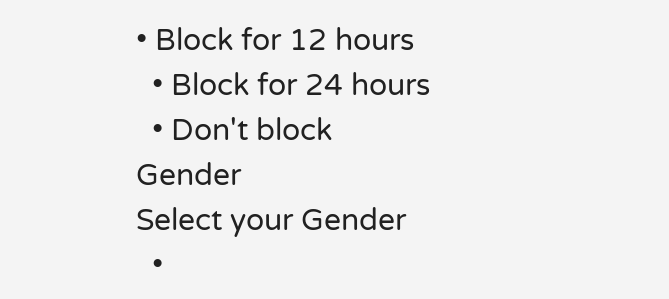• Block for 12 hours
  • Block for 24 hours
  • Don't block
Gender
Select your Gender
  •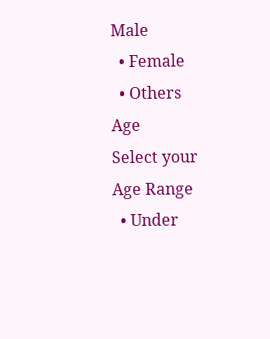Male
  • Female
  • Others
Age
Select your Age Range
  • Under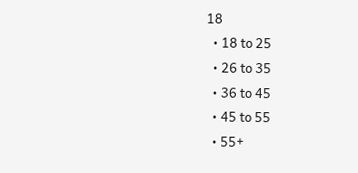18
  • 18 to 25
  • 26 to 35
  • 36 to 45
  • 45 to 55
  • 55+